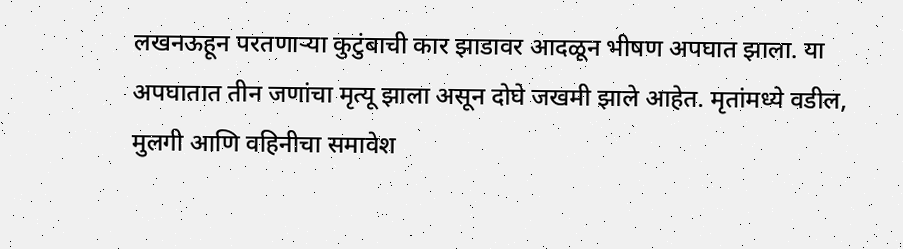लखनऊहून परतणाऱ्या कुटुंबाची कार झाडावर आदळून भीषण अपघात झाला. या अपघातात तीन जणांचा मृत्यू झाला असून दोघे जखमी झाले आहेत. मृतांमध्ये वडील, मुलगी आणि वहिनीचा समावेश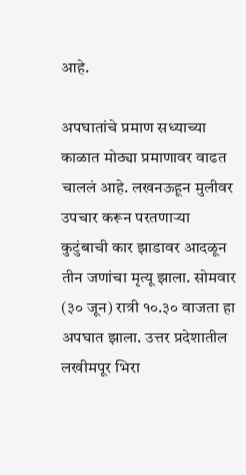आहे.

अपघातांचे प्रमाण सध्याच्या काळात मोठ्या प्रमाणावर वाढत चाललं आहे. लखनऊहून मुलीवर उपचार करून परतणाऱ्या कुटुंबाची कार झाडावर आदळून तीन जणांचा मृत्यू झाला. सोमवार (३० जून) रात्री १०.३० वाजता हा अपघात झाला. उत्तर प्रदेशातील लखीमपूर भिरा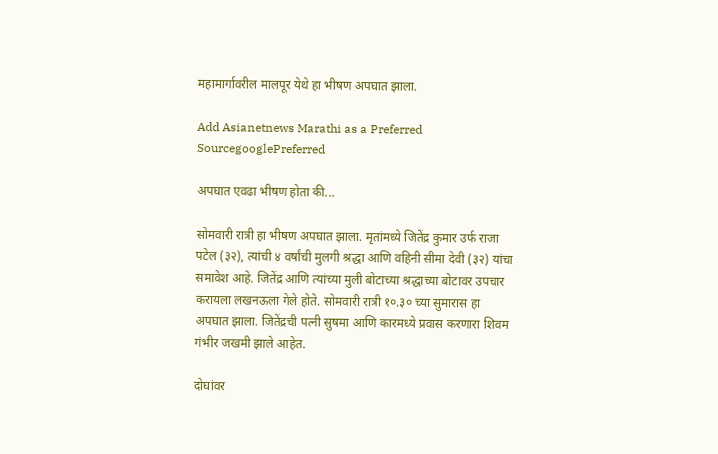महामार्गावरील मालपूर येथे हा भीषण अपघात झाला.

Add Asianetnews Marathi as a Preferred SourcegooglePreferred

अपघात एवढा भीषण होता की...

सोमवारी रात्री हा भीषण अपघात झाला. मृतांमध्ये जितेंद्र कुमार उर्फ राजा पटेल (३२), त्यांची ४ वर्षांची मुलगी श्रद्धा आणि वहिनी सीमा देवी (३२) यांचा समावेश आहे. जितेंद्र आणि त्यांच्या मुली बोटाच्या श्रद्धाच्या बोटावर उपचार करायला लखनऊला गेले होते. सोमवारी रात्री १०.३० च्या सुमारास हा अपघात झाला. जितेंद्रची पत्नी सुषमा आणि कारमध्ये प्रवास करणारा शिवम गंभीर जखमी झाले आहेत.

दोघांवर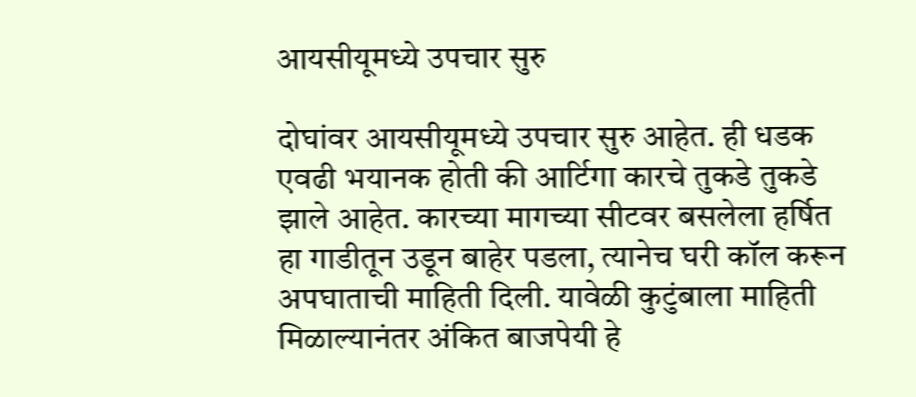आयसीयूमध्ये उपचार सुरु

दोघांवर आयसीयूमध्ये उपचार सुरु आहेत. ही धडक एवढी भयानक होती की आर्टिगा कारचे तुकडे तुकडे झाले आहेत. कारच्या मागच्या सीटवर बसलेला हर्षित हा गाडीतून उडून बाहेर पडला, त्यानेच घरी कॉल करून अपघाताची माहिती दिली. यावेळी कुटुंबाला माहिती मिळाल्यानंतर अंकित बाजपेयी हे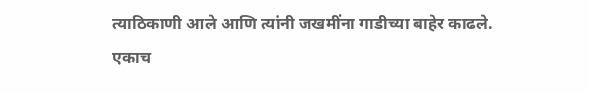त्याठिकाणी आले आणि त्यांनी जखमींना गाडीच्या बाहेर काढले. एकाच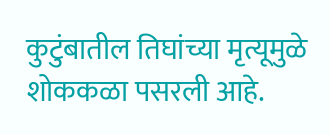कुटुंबातील तिघांच्या मृत्यूमुळे शोककळा पसरली आहे.